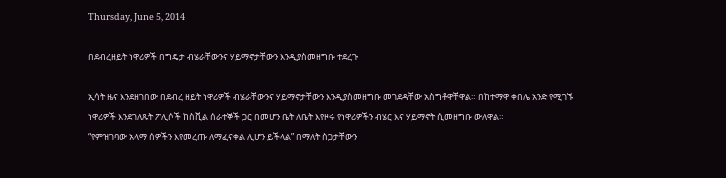Thursday, June 5, 2014

በደብረዘይት ነዋሪዎች በግዴታ ብሄራቸውንና ሃይማኖታቸውን እንዲያስመዘግቡ ተደረጉ

ኢሳት ዜና እንደዘገበው በደብረ ዘይት ነዋሪዎች ብሄራቸውንና ሃይማኖታቸውን እንዲያስመዘግቡ መገደዳቸው አስግቶዋቸዋል። በከተማዋ ቀበሌ አንድ የሚገኙ ነዋሪዎች እንደገለጹት ፖሊሶች ከስቪል ሰራተኞች ጋር በመሆን ቤት ለቤት እየዞሩ የነዋሪዎችን ብሄር እና ሃይማኖት ሲመዘግቡ ውለዋል።
“የምዝገባው አላማ ሰዎችን እየመረጡ ለማፈናቀል ሊሆን ይችላል” በማለት ስጋታቸውን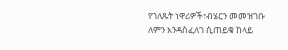የገለጹት ነዋሪዎች፣ብሄርን መመዝገቡ ለምን እንዳስፈለገ ሲጠይቁ ከላይ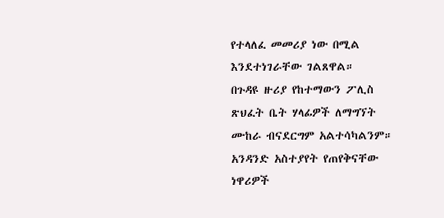የተላለፈ መመሪያ ነው በሚል እንደተነገራቸው ገልጸዋል።
በጉዳዩ ዙሪያ የከተማውን ፖሊስ ጽህፈት ቤት ሃላፊዎች ለማግኘት ሙከራ ብናደርግም አልተሳካልንም።
አንዳንድ አስተያየት የጠየቅናቸው ነዋሪዎች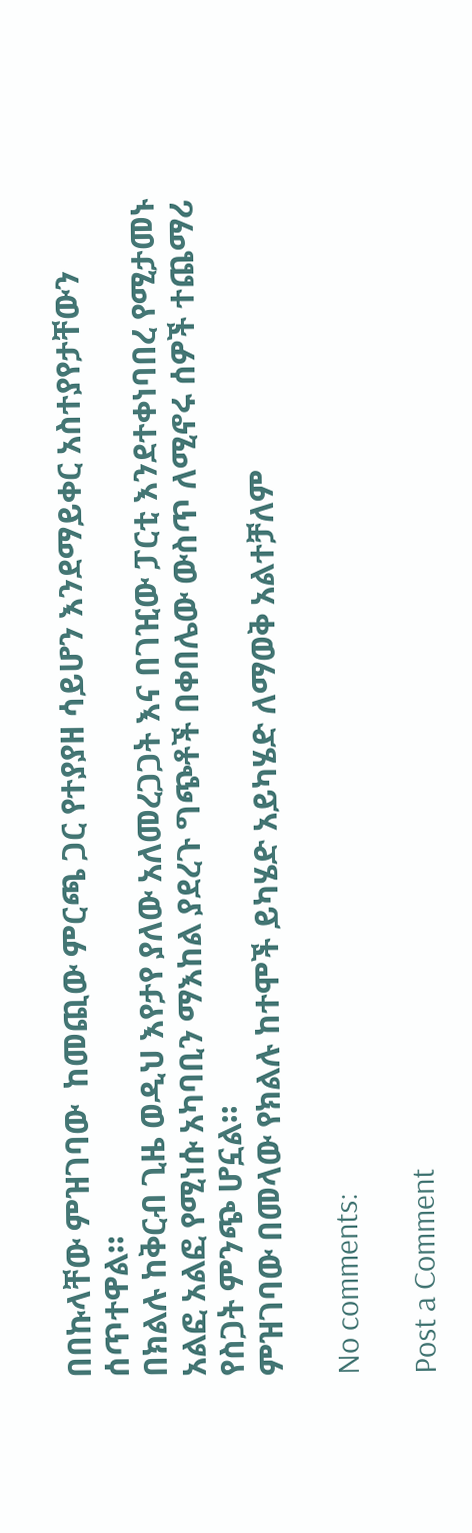በበኩላቸው ምዝገባው  ከመጪው ምርጫ ጋር የተያያዘ ሳይሆን እንደማይቀር አስተያየታቸውን ሰጥተዋል።
በክልሉ ከቅርብ ጊዜ ወዲህ እየታየ ያለው አለመረጋጋት እና በገዢው ፓርቲ እንደተቀነባበረ የሚታመኑ አልፎ አልፎ የሚነሱ አካባቢን ማእከል ያደረጉ ግጭቶች በቀበሌው ውስጥ ለሚኖሩ ሰዎች ተጨማሪ የስጋት ምንጭ ሆኗል።
ምዝገባው በመላው የክልሉ ከተሞች ይካሄድ አይካሄድ ለማወቅ አልተቻለም

No comments:

Post a Comment